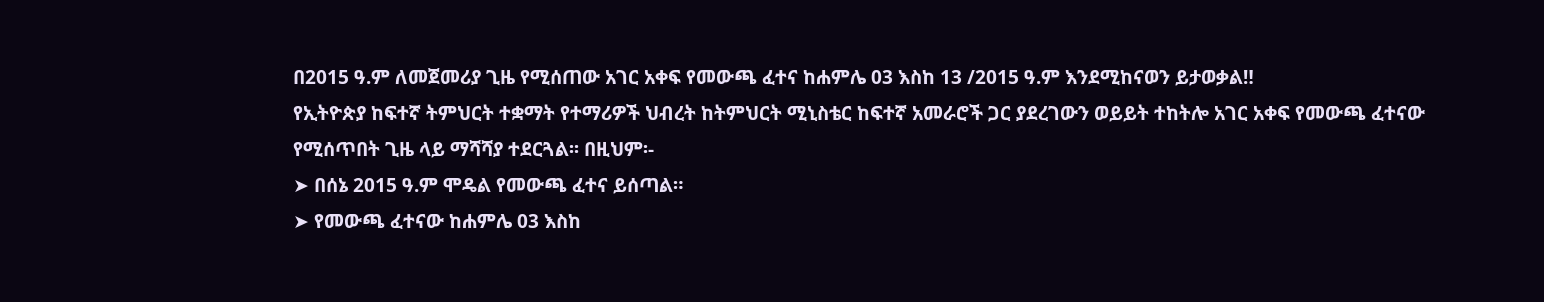በ2015 ዓ.ም ለመጀመሪያ ጊዜ የሚሰጠው አገር አቀፍ የመውጫ ፈተና ከሐምሌ 03 እስከ 13 /2015 ዓ.ም እንደሚከናወን ይታወቃል‼
የኢትዮጵያ ከፍተኛ ትምህርት ተቋማት የተማሪዎች ህብረት ከትምህርት ሚኒስቴር ከፍተኛ አመራሮች ጋር ያደረገውን ወይይት ተከትሎ አገር አቀፍ የመውጫ ፈተናው የሚሰጥበት ጊዜ ላይ ማሻሻያ ተደርጓል፡፡ በዚህም፡-
➤ በሰኔ 2015 ዓ.ም ሞዴል የመውጫ ፈተና ይሰጣል።
➤ የመውጫ ፈተናው ከሐምሌ 03 እስከ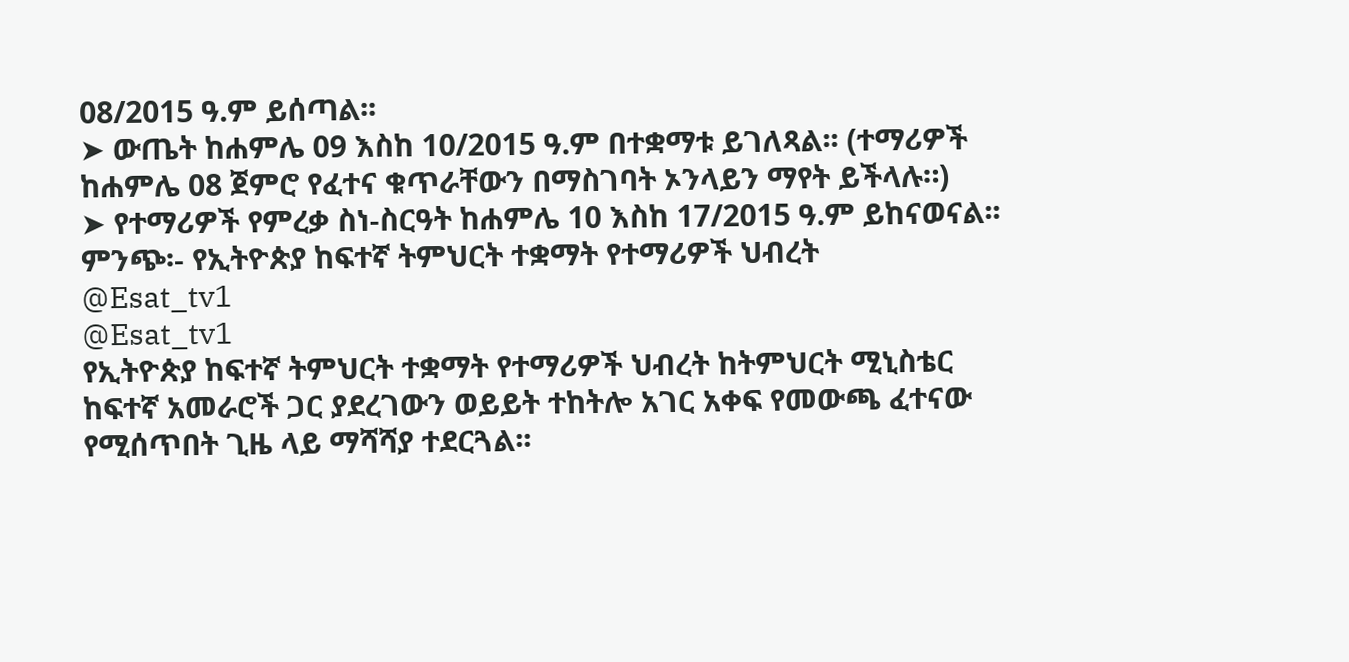08/2015 ዓ.ም ይሰጣል፡፡
➤ ውጤት ከሐምሌ 09 እስከ 10/2015 ዓ.ም በተቋማቱ ይገለጻል፡፡ (ተማሪዎች ከሐምሌ 08 ጀምሮ የፈተና ቁጥራቸውን በማስገባት ኦንላይን ማየት ይችላሉ።)
➤ የተማሪዎች የምረቃ ስነ-ስርዓት ከሐምሌ 10 እስከ 17/2015 ዓ.ም ይከናወናል፡፡
ምንጭ፡- የኢትዮጵያ ከፍተኛ ትምህርት ተቋማት የተማሪዎች ህብረት
@Esat_tv1
@Esat_tv1
የኢትዮጵያ ከፍተኛ ትምህርት ተቋማት የተማሪዎች ህብረት ከትምህርት ሚኒስቴር ከፍተኛ አመራሮች ጋር ያደረገውን ወይይት ተከትሎ አገር አቀፍ የመውጫ ፈተናው የሚሰጥበት ጊዜ ላይ ማሻሻያ ተደርጓል፡፡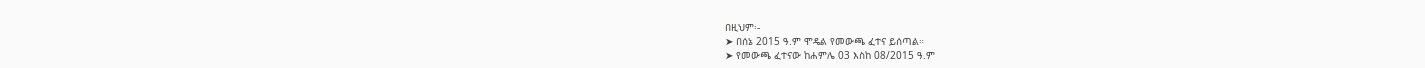በዚህም፡-
➤ በሰኔ 2015 ዓ.ም ሞዴል የመውጫ ፈተና ይሰጣል።
➤ የመውጫ ፈተናው ከሐምሌ 03 እስከ 08/2015 ዓ.ም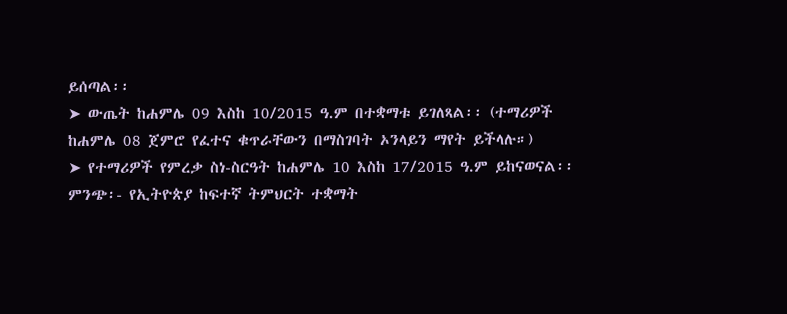ይሰጣል፡፡
➤ ውጤት ከሐምሌ 09 እስከ 10/2015 ዓ.ም በተቋማቱ ይገለጻል፡፡ (ተማሪዎች ከሐምሌ 08 ጀምሮ የፈተና ቁጥራቸውን በማስገባት ኦንላይን ማየት ይችላሉ።)
➤ የተማሪዎች የምረቃ ስነ-ስርዓት ከሐምሌ 10 እስከ 17/2015 ዓ.ም ይከናወናል፡፡
ምንጭ፡- የኢትዮጵያ ከፍተኛ ትምህርት ተቋማት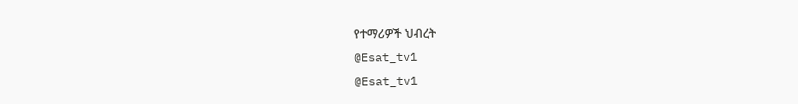የተማሪዎች ህብረት
@Esat_tv1
@Esat_tv1